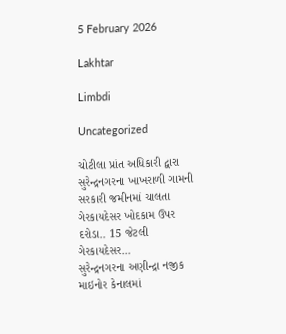5 February 2026

Lakhtar

Limbdi

Uncategorized

ચોટીલા પ્રાંત અધિકારી દ્વારા સુરેન્દ્રનગરના ખાખરાળી ગામની સરકારી જમીનમાં ચાલતા ગેરકાયદેસર ખોદકામ ઉપર દરોડા.. 15 જેટલી ગેરકાયદેસર...
સુરેન્દ્રનગરના અણીન્દ્રા નજીક માઇનોર કેનાલમાં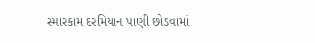સ્મારકામ દરમિયાન પાણી છોડવામાં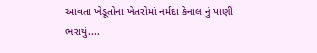આવતા ખેડૂતોના ખેતરોમાં નર્મદા કેનાલ નું પાણી ભરાયું....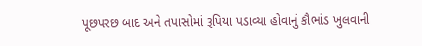પૂછપરછ બાદ અને તપાસોમાં રૂપિયા પડાવ્યા હોવાનું કૌભાંડ ખુલવાની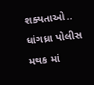શક્યતાઓ.. ધાંગધ્રા પોલીસ મથક માં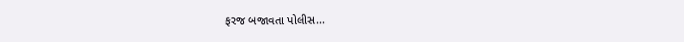ફરજ બજાવતા પોલીસ...